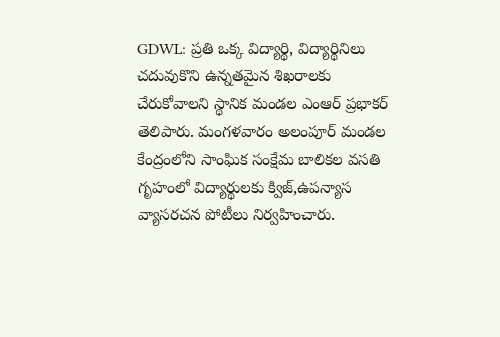GDWL: ప్రతి ఒక్క విద్యార్థి, విద్యార్థినిలు చదువుకొని ఉన్నతమైన శిఖరాలకు చేరుకోవాలని స్థానిక మండల ఎంఆర్ ప్రభాకర్ తెలిపారు. మంగళవారం అలంపూర్ మండల కేంద్రంలోని సాంఘిక సంక్షేమ బాలికల వసతి గృహంలో విద్యార్థులకు క్విజ్,ఉపన్యాస వ్యాసరచన పోటీలు నిర్వహించారు.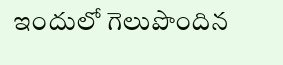ఇందులో గెలుపొందిన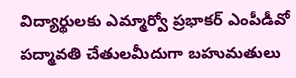విద్యార్థులకు ఎమ్మార్వో ప్రభాకర్ ఎంపీడీవో పద్మావతి చేతులమీదుగా బహుమతులు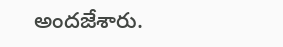అందజేశారు.